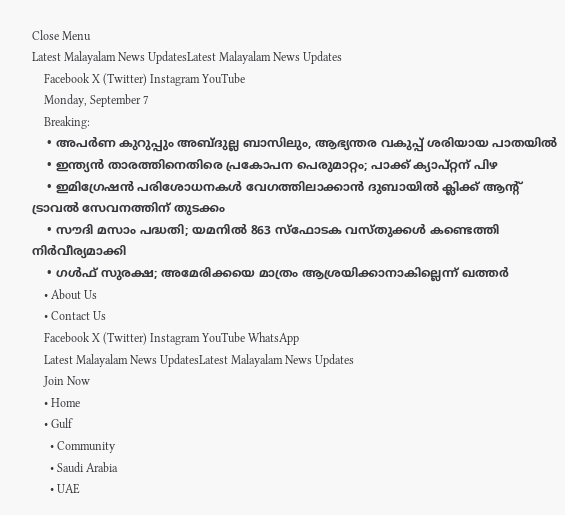Close Menu
Latest Malayalam News UpdatesLatest Malayalam News Updates
    Facebook X (Twitter) Instagram YouTube
    Monday, September 7
    Breaking:
    • അപർണ കുറുപ്പും അബ്ദുല്ല ബാസിലും, ആഭ്യന്തര വകുപ്പ് ശരിയായ പാതയിൽ
    • ഇന്ത്യൻ താരത്തിനെതിരെ പ്രകോപന പെരുമാറ്റം; പാക്ക് ക്യാപ്റ്റന് പിഴ
    • ഇമിഗ്രേഷൻ പരിശോധനകൾ വേഗത്തിലാക്കാൻ ദുബായിൽ ക്ലിക്ക് ആന്റ് ട്രാവൽ സേവനത്തിന് തുടക്കം
    • സൗദി മസാം പദ്ധതി; യമനിൽ 863 സ്‌ഫോടക വസ്തുക്കൾ കണ്ടെത്തി നിർവീര്യമാക്കി
    • ഗൾഫ് സുരക്ഷ; അമേരിക്കയെ മാത്രം ആശ്രയിക്കാനാകില്ലെന്ന് ഖത്തർ
    • About Us
    • Contact Us
    Facebook X (Twitter) Instagram YouTube WhatsApp
    Latest Malayalam News UpdatesLatest Malayalam News Updates
    Join Now
    • Home
    • Gulf
      • Community
      • Saudi Arabia
      • UAE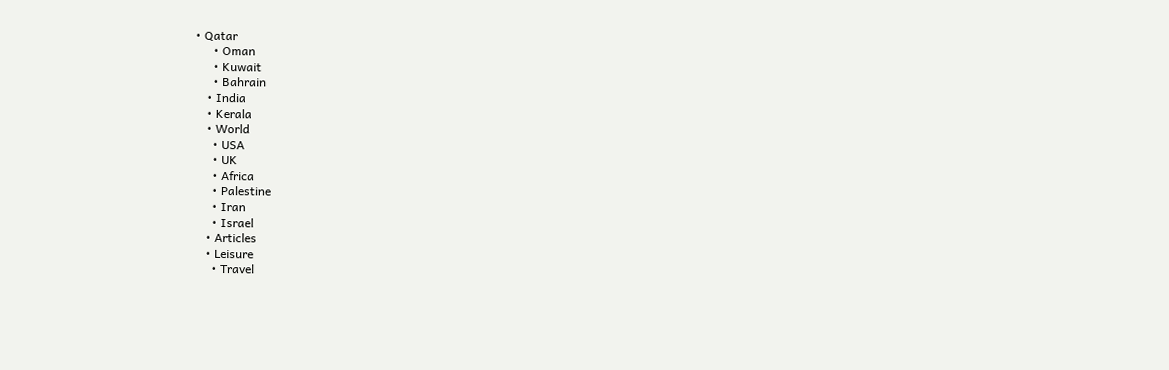• Qatar
      • Oman
      • Kuwait
      • Bahrain
    • India
    • Kerala
    • World
      • USA
      • UK
      • Africa
      • Palestine
      • Iran
      • Israel
    • Articles
    • Leisure
      • Travel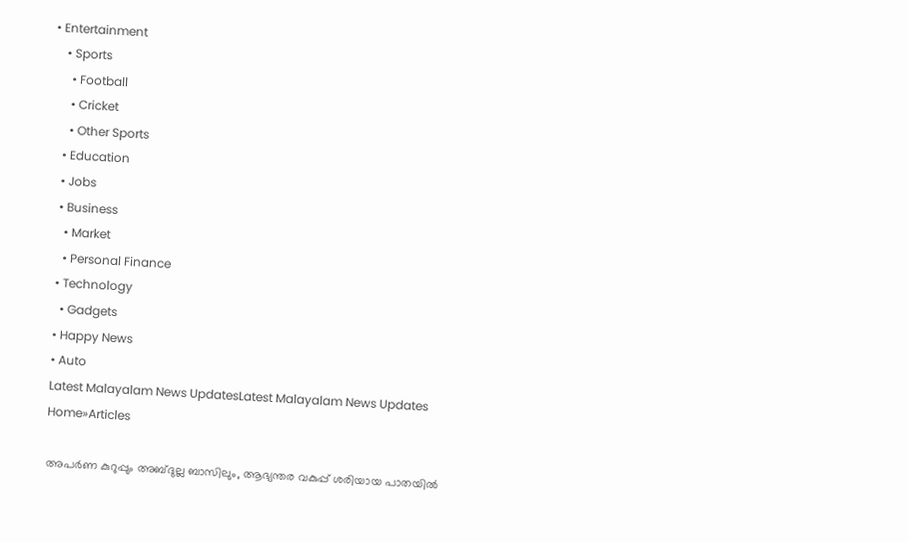• Entertainment
    • Sports
      • Football
      • Cricket
      • Other Sports
    • Education
    • Jobs
    • Business
      • Market
      • Personal Finance
    • Technology
      • Gadgets
    • Happy News
    • Auto
    Latest Malayalam News UpdatesLatest Malayalam News Updates
    Home»Articles

    അപർണ കുറുപ്പും അബ്ദുല്ല ബാസിലും, ആഭ്യന്തര വകുപ്പ് ശരിയായ പാതയിൽ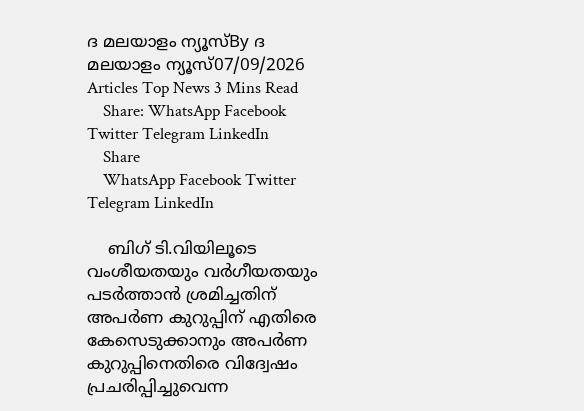ദ മലയാളം ന്യൂസ്By ദ മലയാളം ന്യൂസ്07/09/2026 Articles Top News 3 Mins Read
    Share: WhatsApp Facebook Twitter Telegram LinkedIn
    Share
    WhatsApp Facebook Twitter Telegram LinkedIn

    ബിഗ് ടി.വിയിലൂടെ വംശീയതയും വർഗീയതയും പടർത്താൻ ശ്രമിച്ചതിന് അപർണ കുറുപ്പിന് എതിരെ കേസെടുക്കാനും അപർണ കുറുപ്പിനെതിരെ വിദ്വേഷം പ്രചരിപ്പിച്ചുവെന്ന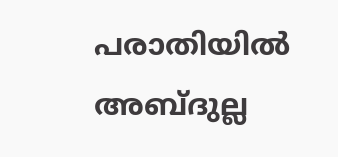പരാതിയിൽ അബ്ദുല്ല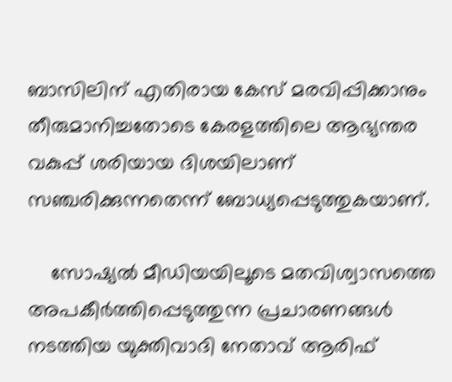ബാസിലിന് എതിരായ കേസ് മരവിപ്പിക്കാനും തീരുമാനിച്ചതോടെ കേരളത്തിലെ ആഭ്യന്തര വകുപ്പ് ശരിയായ ദിശയിലാണ് സഞ്ചരിക്കുന്നതെന്ന് ബോധ്യപ്പെടുത്തുകയാണ്.

    സോഷ്യൽ മീഡിയയിലൂടെ മതവിശ്വാസത്തെ അപകീർത്തിപ്പെടുത്തുന്ന പ്രചാരണങ്ങൾ നടത്തിയ യുക്തിവാദി നേതാവ് ആരിഫ്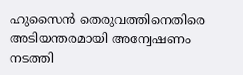ഹുസൈൻ തെരുവത്തിനെതിരെ അടിയന്തരമായി അന്വേഷണം നടത്തി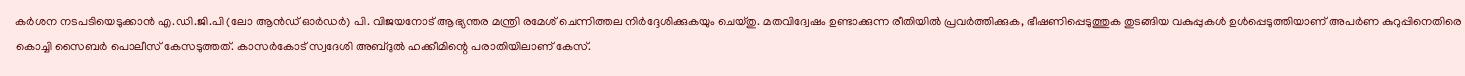കർശന നടപടിയെടുക്കാൻ എ.ഡി.ജി.പി (ലോ ആൻഡ് ഓർഡർ) പി. വിജയനോട് ആഭ്യന്തര മന്ത്രി രമേശ് ചെന്നിത്തല നിർദ്ദേശിക്കുകയും ചെയ്തു. മതവിദ്വേഷം ഉണ്ടാക്കുന്ന രീതിയിൽ പ്രവർത്തിക്കുക, ഭീഷണിപ്പെടുത്തുക തുടങ്ങിയ വകുപ്പുകൾ ഉൾപ്പെടുത്തിയാണ് അപർണ കുറുപ്പിനെതിരെ കൊച്ചി സൈബർ പൊലീസ് കേസടുത്തത്. കാസർകോട് സ്വദേശി അബ്ദുൽ ഹക്കീമിന്റെ പരാതിയിലാണ് കേസ്.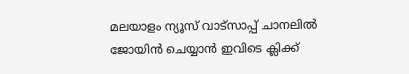മലയാളം ന്യൂസ് വാട്സാപ്പ് ചാനലിൽ ജോയിൻ ചെയ്യാൻ ഇവിടെ ക്ലിക്ക്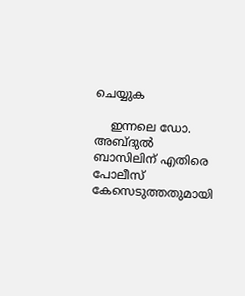ചെയ്യുക

    ഇന്നലെ ഡോ. അബ്ദുൽ ബാസിലിന് എതിരെ പോലീസ് കേസെടുത്തതുമായി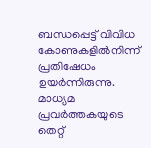ബന്ധപ്പെട്ട് വിവിധ കോണുകളിൽനിന്ന് പ്രതിഷേധം ഉയർന്നിരുന്നു. മാധ്യമ പ്രവർത്തകയുടെ തെറ്റ്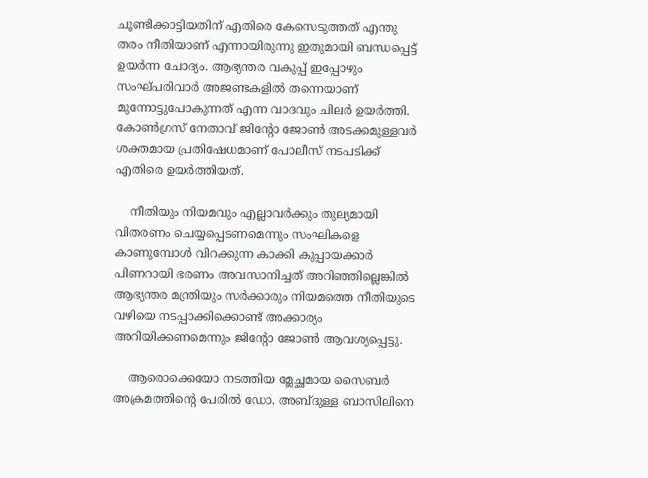ചൂണ്ടിക്കാട്ടിയതിന് എതിരെ കേസെടുത്തത് എന്തു തരം നീതിയാണ് എന്നായിരുന്നു ഇതുമായി ബന്ധപ്പെട്ട് ഉയർന്ന ചോദ്യം. ആഭ്യന്തര വകുപ്പ് ഇപ്പോഴും സംഘ്പരിവാർ അജണ്ടകളിൽ തന്നെയാണ് മുന്നോട്ടുപോകുന്നത് എന്ന വാദവും ചിലർ ഉയർത്തി. കോൺഗ്രസ് നേതാവ് ജിന്റോ ജോൺ അടക്കമുള്ളവർ ശക്തമായ പ്രതിഷേധമാണ് പോലീസ് നടപടിക്ക് എതിരെ ഉയർത്തിയത്.

    നീതിയും നിയമവും എല്ലാവർക്കും തുല്യമായി വിതരണം ചെയ്യപ്പെടണമെന്നും സംഘികളെ കാണുമ്പോൾ വിറക്കുന്ന കാക്കി കുപ്പായക്കാർ പിണറായി ഭരണം അവസാനിച്ചത് അറിഞ്ഞില്ലെങ്കിൽ ആഭ്യന്തര മന്ത്രിയും സർക്കാരും നിയമത്തെ നീതിയുടെ വഴിയെ നടപ്പാക്കിക്കൊണ്ട് അക്കാര്യം അറിയിക്കണമെന്നും ജിന്റോ ജോൺ ആവശ്യപ്പെട്ടു.

    ആരൊക്കെയോ നടത്തിയ മ്ലേച്ഛമായ സൈബർ അക്രമത്തിന്റെ പേരിൽ ഡോ. അബ്ദുള്ള ബാസിലിനെ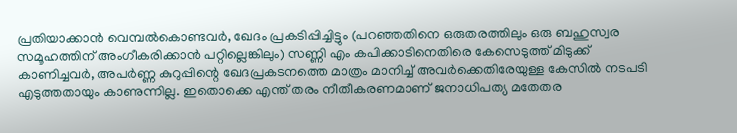പ്രതിയാക്കാൻ വെമ്പൽകൊണ്ടവർ, ഖേദം പ്രകടിപ്പിച്ചിട്ടും (പറഞ്ഞതിനെ ഒരുതരത്തിലും ഒരു ബഹുസ്വര സമൂഹത്തിന് അംഗീകരിക്കാൻ പറ്റില്ലെങ്കിലും) സണ്ണി എം കപിക്കാടിനെതിരെ കേസെടുത്ത് മിടുക്ക് കാണിച്ചവർ, അപർണ്ണ കുറുപ്പിന്റെ ഖേദപ്രകടനത്തെ മാത്രം മാനിച്ച് അവർക്കെതിരേയുള്ള കേസിൽ നടപടി എടുത്തതായും കാണുന്നില്ല. ഇതൊക്കെ എന്ത് തരം നീതീകരണമാണ് ജനാധിപത്യ മതേതര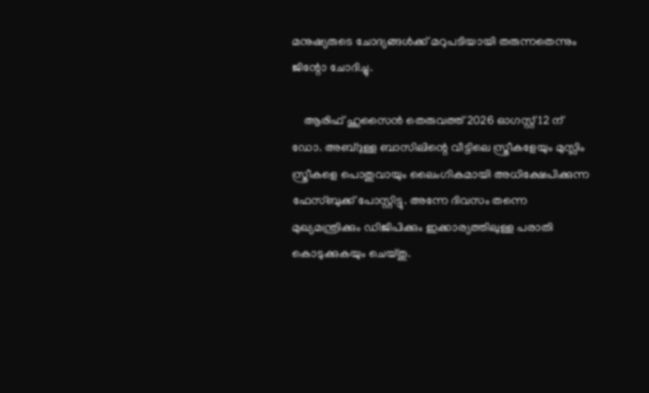മനുഷ്യരുടെ ചോദ്യങ്ങൾക്ക് മറുപടിയായി തരുന്നതെന്നും ജിന്റോ ചോദിച്ചു.

    ആരിഫ് ഹുസൈൻ തെരുവത്ത് 2026 ഓഗസ്റ്റ് 12 ന് ഡോ. അബ്ദുള്ള ബാസിലിന്റെ വീട്ടിലെ സ്ത്രീകളേയും മുസ്ലിം സ്ത്രീകളെ പൊതുവായും ലൈംഗികമായി അധിക്ഷേപിക്കുന്ന ഫേസ്ബുക്ക്‌ പോസ്റ്റിട്ടു. അന്നേ ദിവസം തന്നെ മുഖ്യമന്ത്രിക്കും ഡിജിപിക്കും ഇക്കാര്യത്തിലുള്ള പരാതി കൊടുക്കുകയും ചെയ്തു.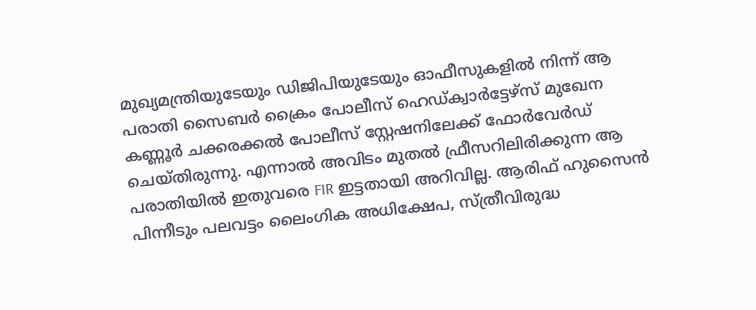മുഖ്യമന്ത്രിയുടേയും ഡിജിപിയുടേയും ഓഫീസുകളിൽ നിന്ന് ആ പരാതി സൈബർ ക്രൈം പോലീസ് ഹെഡ്ക്വാർട്ടേഴ്സ് മുഖേന കണ്ണൂർ ചക്കരക്കൽ പോലീസ് സ്റ്റേഷനിലേക്ക് ഫോർവേർഡ് ചെയ്തിരുന്നു. എന്നാൽ അവിടം മുതൽ ഫ്രീസറിലിരിക്കുന്ന ആ പരാതിയിൽ ഇതുവരെ FIR ഇട്ടതായി അറിവില്ല. ആരിഫ് ഹുസൈൻ പിന്നീടും പലവട്ടം ലൈംഗിക അധിക്ഷേപ, സ്ത്രീവിരുദ്ധ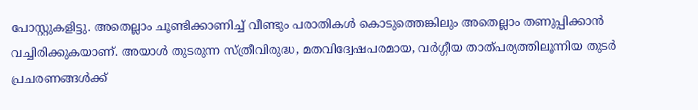പോസ്റ്റുകളിട്ടു. അതെല്ലാം ചൂണ്ടിക്കാണിച്ച് വീണ്ടും പരാതികൾ കൊടുത്തെങ്കിലും അതെല്ലാം തണുപ്പിക്കാൻ വച്ചിരിക്കുകയാണ്. അയാൾ തുടരുന്ന സ്ത്രീവിരുദ്ധ, മതവിദ്വേഷപരമായ, വർഗ്ഗീയ താത്പര്യത്തിലൂന്നിയ തുടർ പ്രചരണങ്ങൾക്ക്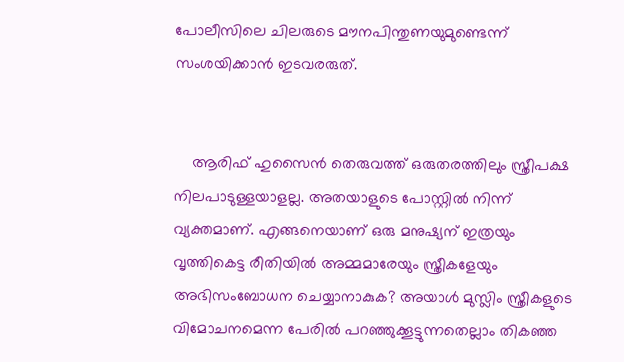പോലീസിലെ ചിലരുടെ മൗനപിന്തുണയുമുണ്ടെന്ന് സംശയിക്കാൻ ഇടവരരുത്.


    ആരിഫ് ഹുസൈൻ തെരുവത്ത് ഒരുതരത്തിലും സ്ത്രീപക്ഷ നിലപാടുള്ളയാളല്ല. അതയാളുടെ പോസ്റ്റിൽ നിന്ന് വ്യക്തമാണ്. എങ്ങനെയാണ് ഒരു മനുഷ്യന് ഇത്രയും വൃത്തികെട്ട രീതിയിൽ അമ്മമാരേയും സ്ത്രീകളേയും അഭിസംബോധന ചെയ്യാനാകുക? അയാൾ മുസ്ലിം സ്ത്രീകളുടെ വിമോചനമെന്ന പേരിൽ പറഞ്ഞുക്കൂട്ടുന്നതെല്ലാം തികഞ്ഞ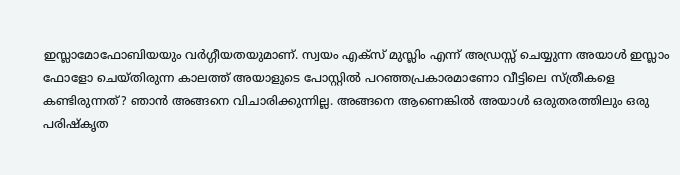ഇസ്ലാമോഫോബിയയും വർഗ്ഗീയതയുമാണ്. സ്വയം എക്സ് മുസ്ലിം എന്ന് അഡ്രസ്സ് ചെയ്യുന്ന അയാൾ ഇസ്ലാം ഫോളോ ചെയ്തിരുന്ന കാലത്ത് അയാളുടെ പോസ്റ്റിൽ പറഞ്ഞപ്രകാരമാണോ വീട്ടിലെ സ്ത്രീകളെ കണ്ടിരുന്നത്? ഞാൻ അങ്ങനെ വിചാരിക്കുന്നില്ല. അങ്ങനെ ആണെങ്കിൽ അയാൾ ഒരുതരത്തിലും ഒരു പരിഷ്കൃത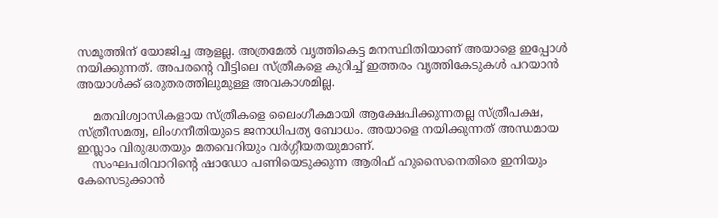സമൂത്തിന് യോജിച്ച ആളല്ല. അത്രമേൽ വൃത്തികെട്ട മനസ്ഥിതിയാണ് അയാളെ ഇപ്പോൾ നയിക്കുന്നത്. അപരന്റെ വീട്ടിലെ സ്ത്രീകളെ കുറിച്ച് ഇത്തരം വൃത്തികേടുകൾ പറയാൻ അയാൾക്ക് ഒരുതരത്തിലുമുള്ള അവകാശമില്ല.

    മതവിശ്വാസികളായ സ്ത്രീകളെ ലൈംഗീകമായി ആക്ഷേപിക്കുന്നതല്ല സ്ത്രീപക്ഷ, സ്ത്രീസമത്വ, ലിംഗനീതിയുടെ ജനാധിപത്യ ബോധം. അയാളെ നയിക്കുന്നത് അന്ധമായ ഇസ്ലാം വിരുദ്ധതയും മതവെറിയും വർഗ്ഗീയതയുമാണ്.
    സംഘപരിവാറിന്റെ ഷാഡോ പണിയെടുക്കുന്ന ആരിഫ് ഹുസൈനെതിരെ ഇനിയും കേസെടുക്കാൻ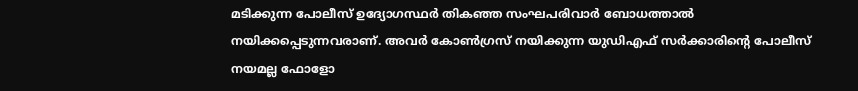മടിക്കുന്ന പോലീസ് ഉദ്യോഗസ്ഥർ തികഞ്ഞ സംഘപരിവാർ ബോധത്താൽ നയിക്കപ്പെടുന്നവരാണ്. അവർ കോൺഗ്രസ്‌ നയിക്കുന്ന യുഡിഎഫ് സർക്കാരിന്റെ പോലീസ് നയമല്ല ഫോളോ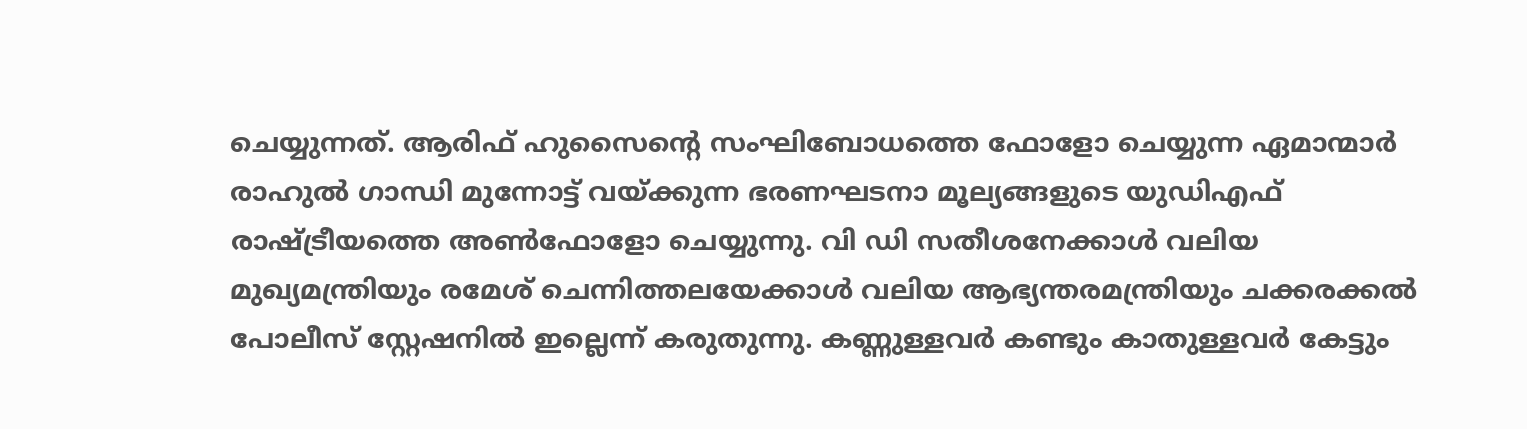ചെയ്യുന്നത്. ആരിഫ് ഹുസൈന്റെ സംഘിബോധത്തെ ഫോളോ ചെയ്യുന്ന ഏമാന്മാർ രാഹുൽ ഗാന്ധി മുന്നോട്ട് വയ്ക്കുന്ന ഭരണഘടനാ മൂല്യങ്ങളുടെ യുഡിഎഫ് രാഷ്ട്രീയത്തെ അൺഫോളോ ചെയ്യുന്നു. വി ഡി സതീശനേക്കാൾ വലിയ മുഖ്യമന്ത്രിയും രമേശ്‌ ചെന്നിത്തലയേക്കാൾ വലിയ ആഭ്യന്തരമന്ത്രിയും ചക്കരക്കൽ പോലീസ് സ്റ്റേഷനിൽ ഇല്ലെന്ന് കരുതുന്നു. കണ്ണുള്ളവർ കണ്ടും കാതുള്ളവർ കേട്ടും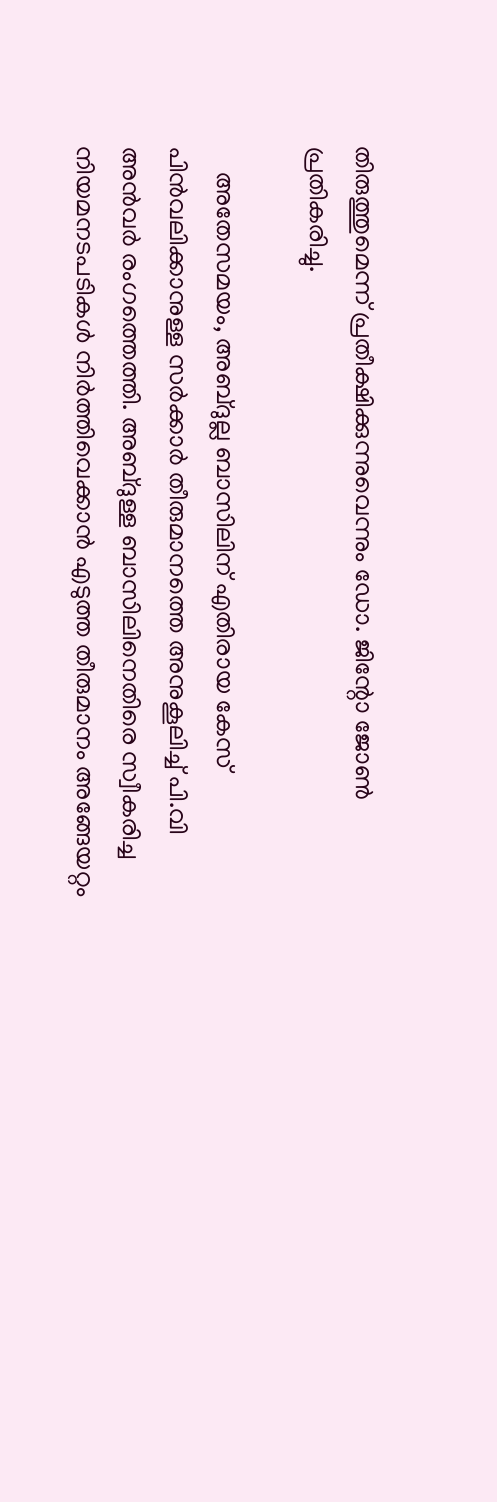തിരുത്തുമെന്ന് പ്രതീക്ഷിക്കുന്നുവെന്നും ഡോ. ജിന്റോ ജോൺ പ്രതികരിച്ചു.

    അതേസമയം, അബ്ദുല്ല ബാസിലിന് എതിരായ കേസ് പിൻവലിക്കാനുള്ള സർക്കാർ തീരുമാനത്തെ അനുകൂലിച്ച് പി.വി അൻവർ രംഗത്തെത്തി. അബ്ദുള്ള ബാസിലിനെതിരെ സ്വീകരിച്ച നിയമനടപടികൾ നിർത്തിവെക്കാൻ എടുത്ത തീരുമാനം അങ്ങേയറ്റം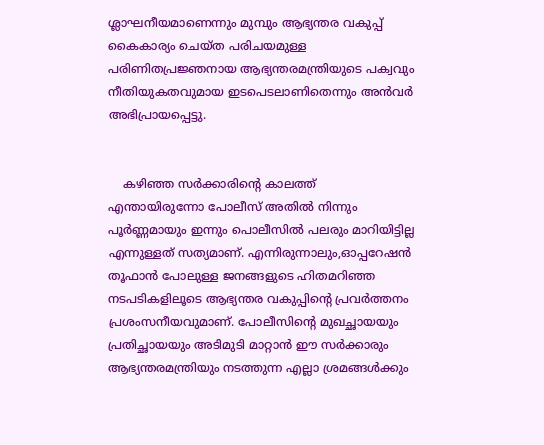ശ്ലാഘനീയമാണെന്നും മുമ്പും ആഭ്യന്തര വകുപ്പ് കൈകാര്യം ചെയ്ത പരിചയമുള്ള പരിണിതപ്രജ്ഞനായ ആഭ്യന്തരമന്ത്രിയുടെ പക്വവും നീതിയുകതവുമായ ഇടപെടലാണിതെന്നും അൻവർ അഭിപ്രായപ്പെട്ടു.


    കഴിഞ്ഞ സർക്കാരിന്റെ കാലത്ത് എന്തായിരുന്നോ പോലീസ് അതിൽ നിന്നും പൂർണ്ണമായും ഇന്നും പൊലീസിൽ പലരും മാറിയിട്ടില്ല എന്നുള്ളത് സത്യമാണ്. എന്നിരുന്നാലും,ഓപ്പറേഷൻ തൂഫാൻ പോലുള്ള ജനങ്ങളുടെ ഹിതമറിഞ്ഞ നടപടികളിലൂടെ ആഭ്യന്തര വകുപ്പിന്റെ പ്രവർത്തനം പ്രശംസനീയവുമാണ്. പോലീസിന്റെ മുഖച്ഛായയും പ്രതിച്ഛായയും അടിമുടി മാറ്റാൻ ഈ സർക്കാരും ആഭ്യന്തരമന്ത്രിയും നടത്തുന്ന എല്ലാ ശ്രമങ്ങൾക്കും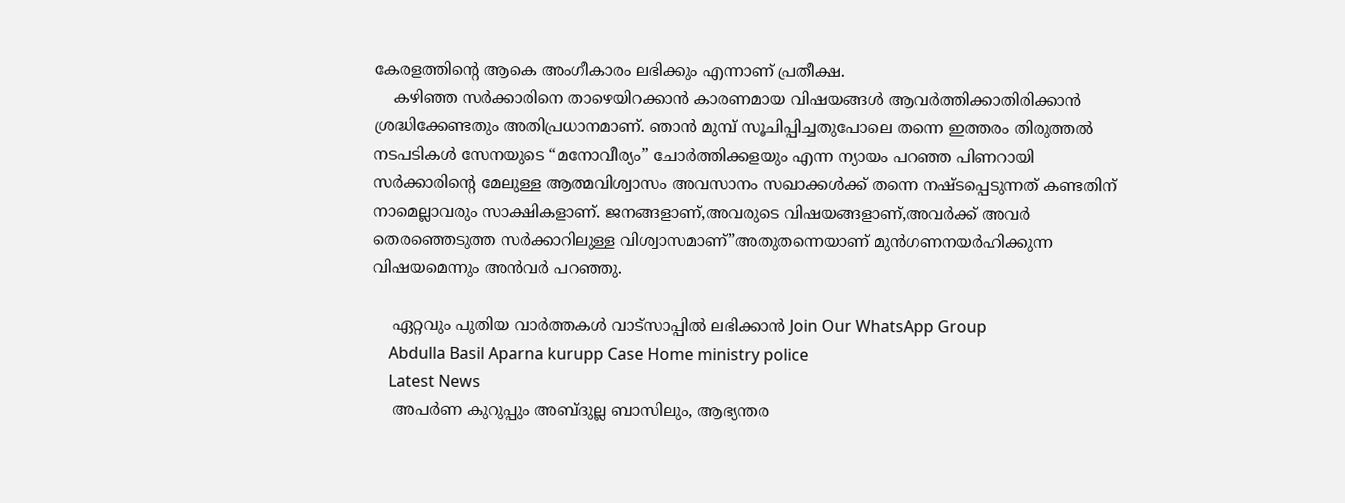കേരളത്തിന്റെ ആകെ അംഗീകാരം ലഭിക്കും എന്നാണ് പ്രതീക്ഷ.
    കഴിഞ്ഞ സർക്കാരിനെ താഴെയിറക്കാൻ കാരണമായ വിഷയങ്ങൾ ആവർത്തിക്കാതിരിക്കാൻ ശ്രദ്ധിക്കേണ്ടതും അതിപ്രധാനമാണ്. ഞാൻ മുമ്പ് സൂചിപ്പിച്ചതുപോലെ തന്നെ ഇത്തരം തിരുത്തൽ നടപടികൾ സേനയുടെ “മനോവീര്യം” ചോർത്തിക്കളയും എന്ന ന്യായം പറഞ്ഞ പിണറായി സർക്കാരിന്റെ മേലുള്ള ആത്മവിശ്വാസം അവസാനം സഖാക്കൾക്ക് തന്നെ നഷ്ടപ്പെടുന്നത് കണ്ടതിന് നാമെല്ലാവരും സാക്ഷികളാണ്. ജനങ്ങളാണ്,അവരുടെ വിഷയങ്ങളാണ്,അവർക്ക് അവർ തെരഞ്ഞെടുത്ത സർക്കാറിലുള്ള വിശ്വാസമാണ്”അതുതന്നെയാണ് മുൻഗണനയർഹിക്കുന്ന വിഷയമെന്നും അൻവർ പറഞ്ഞു.

    ഏറ്റവും പുതിയ വാർത്തകൾ വാട്സാപ്പിൽ ലഭിക്കാൻ Join Our WhatsApp Group
    Abdulla Basil Aparna kurupp Case Home ministry police
    Latest News
    അപർണ കുറുപ്പും അബ്ദുല്ല ബാസിലും, ആഭ്യന്തര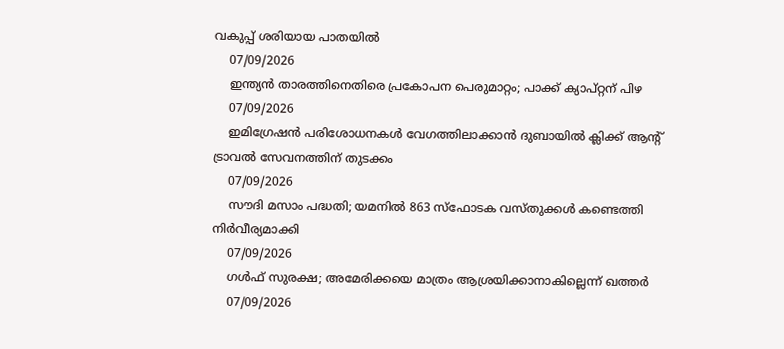വകുപ്പ് ശരിയായ പാതയിൽ
    07/09/2026
    ഇന്ത്യൻ താരത്തിനെതിരെ പ്രകോപന പെരുമാറ്റം; പാക്ക് ക്യാപ്റ്റന് പിഴ
    07/09/2026
    ഇമിഗ്രേഷൻ പരിശോധനകൾ വേഗത്തിലാക്കാൻ ദുബായിൽ ക്ലിക്ക് ആന്റ് ട്രാവൽ സേവനത്തിന് തുടക്കം
    07/09/2026
    സൗദി മസാം പദ്ധതി; യമനിൽ 863 സ്‌ഫോടക വസ്തുക്കൾ കണ്ടെത്തി നിർവീര്യമാക്കി
    07/09/2026
    ഗൾഫ് സുരക്ഷ; അമേരിക്കയെ മാത്രം ആശ്രയിക്കാനാകില്ലെന്ന് ഖത്തർ
    07/09/2026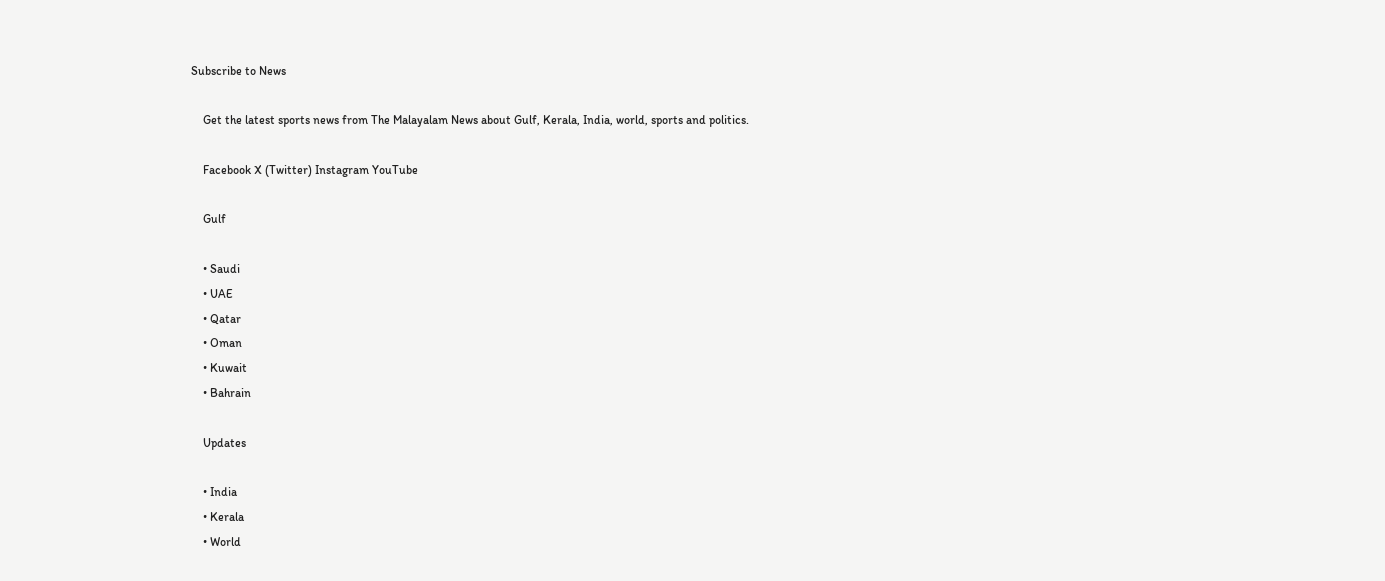Subscribe to News

    Get the latest sports news from The Malayalam News about Gulf, Kerala, India, world, sports and politics.

    Facebook X (Twitter) Instagram YouTube

    Gulf

    • Saudi
    • UAE
    • Qatar
    • Oman
    • Kuwait
    • Bahrain

    Updates

    • India
    • Kerala
    • World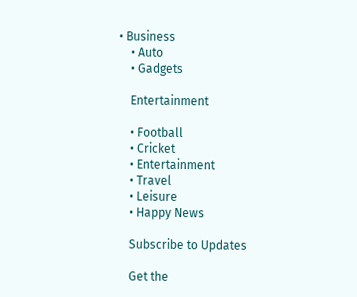• Business
    • Auto
    • Gadgets

    Entertainment

    • Football
    • Cricket
    • Entertainment
    • Travel
    • Leisure
    • Happy News

    Subscribe to Updates

    Get the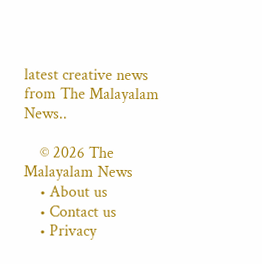latest creative news from The Malayalam News..

    © 2026 The Malayalam News
    • About us
    • Contact us
    • Privacy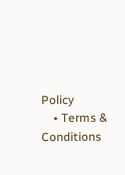Policy
    • Terms & Conditions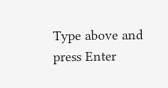Type above and press Enter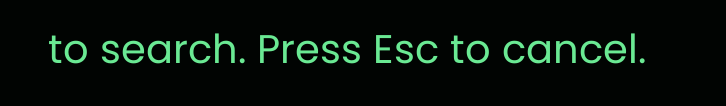to search. Press Esc to cancel.